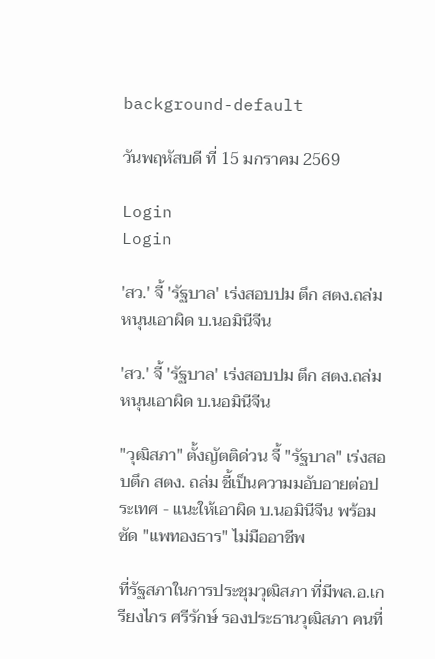background-default

วันพฤหัสบดี ที่ 15 มกราคม 2569

Login
Login

'สว.' จี้ 'รัฐบาล' เร่งสอบปม ตึก สตง.ถล่ม หนุนเอาผิด บ.นอมินีจีน

'สว.' จี้ 'รัฐบาล' เร่งสอบปม ตึก สตง.ถล่ม หนุนเอาผิด บ.นอมินีจีน

"วุฒิสภา" ตั้งญัตติด่วน จี้ "รัฐบาล" เร่งสอบตึก สตง. ถล่ม ชี้เป็นความมอับอายต่อประเทศ - แนะให้เอาผิด บ.นอมินีจีน พร้อมซัด "แพทองธาร" ไม่มืออาชีพ

ที่รัฐสภาในการประชุมวุฒิสภา ที่มีพล.อ.เกรียงไกร ศรีรักษ์ รองประธานวุฒิสภา คนที่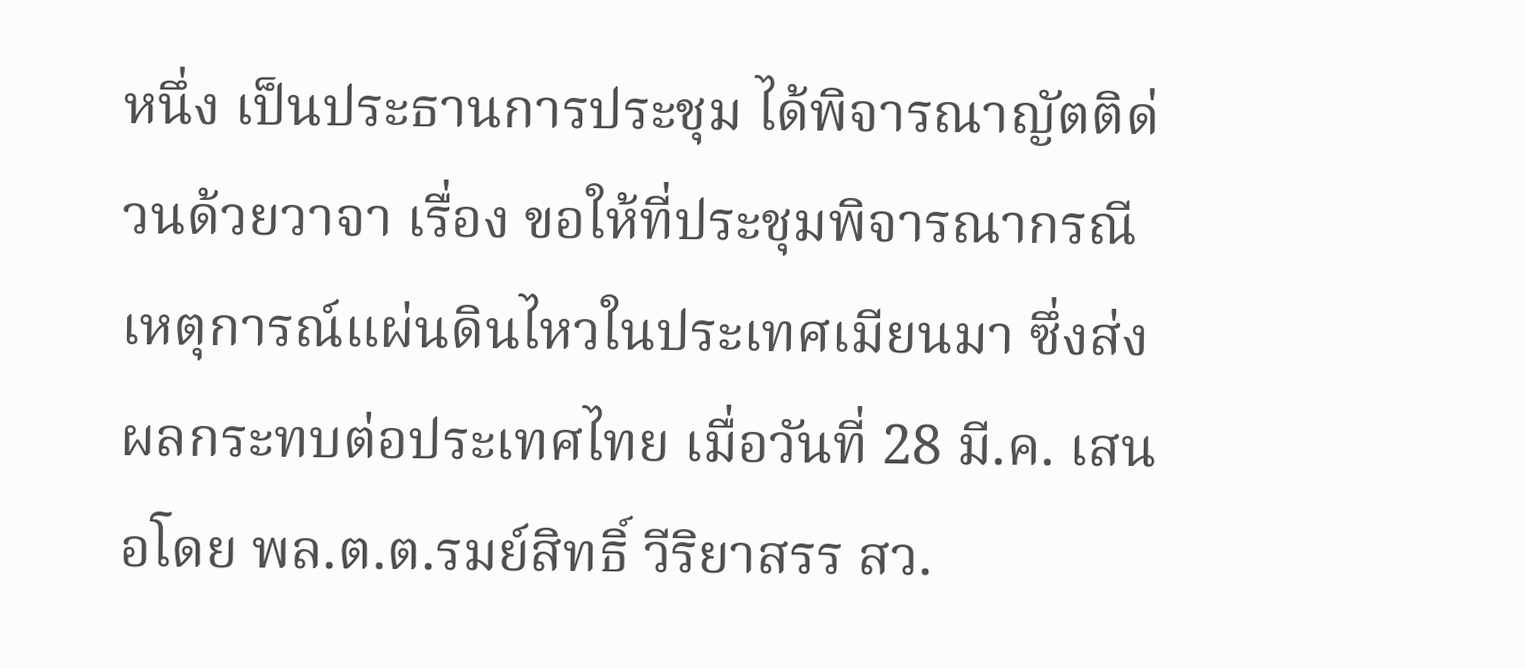หนึ่ง เป็นประธานการประชุม ได้พิจารณาญัตติด่วนด้วยวาจา เรื่อง ขอให้ที่ประชุมพิจารณากรณีเหตุการณ์แผ่นดินไหวในประเทศเมียนมา ซึ่งส่งผลกระทบต่อประเทศไทย เมื่อวันที่ 28 มี.ค. เสนอโดย พล.ต.ต.รมย์สิทธิ์ วีริยาสรร สว.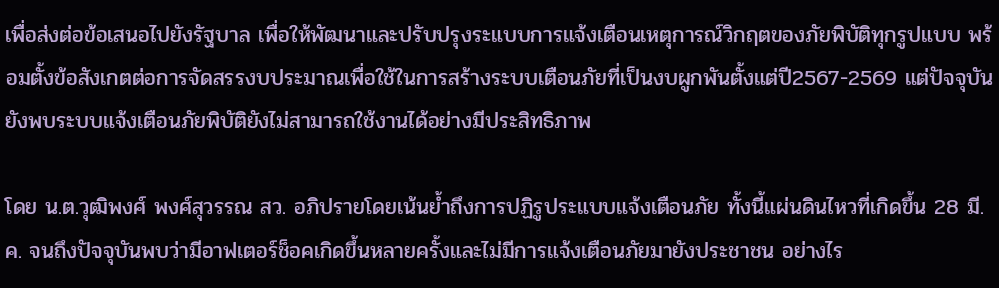เพื่อส่งต่อข้อเสนอไปยังรัฐบาล เพื่อให้พัฒนาและปรับปรุงระแบบการแจ้งเตือนเหตุการณ์วิกฤตของภัยพิบัติทุกรูปแบบ พร้อมตั้งข้อสังเกตต่อการจัดสรรงบประมาณเพื่อใช้ในการสร้างระบบเตือนภัยที่เป็นงบผูกพันตั้งแต่ปี2567-2569 แต่ปัจจุบันยังพบระบบแจ้งเตือนภัยพิบัติยังไม่สามารถใช้งานได้อย่างมีประสิทธิภาพ

โดย น.ต.วุฒิพงศ์ พงศ์สุวรรณ สว. อภิปรายโดยเน้นย้ำถึงการปฏิรูประแบบแจ้งเตือนภัย ทั้งนี้แผ่นดินไหวที่เกิดขึ้น 28 มี.ค. จนถึงปัจจุบันพบว่ามีอาฟเตอร์ช็อคเกิดขึ้นหลายครั้งและไม่มีการแจ้งเตือนภัยมายังประชาชน อย่างไร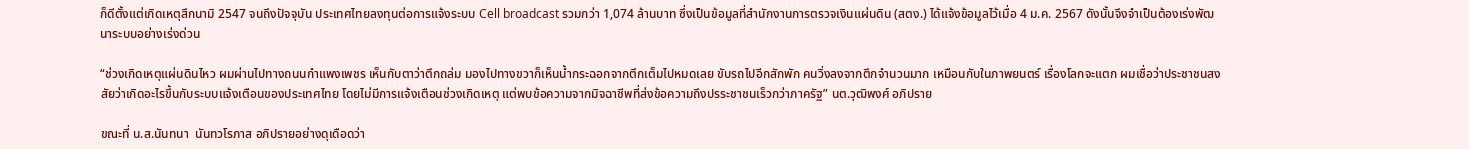ก็ดีตั้งแต่เกิดเหตุสึกนามิ 2547 จนถึงปัจจุบัน ประเทศไทยลงทุนต่อการแจ้งระบบ Cell broadcast รวมกว่า 1,074 ล้านบาท ซึ่งเป็นข้อมูลที่สำนักงานการตรวจเงินแผ่นดิน (สตง.) ได้แจ้งข้อมูลไว้เมื่อ 4 ม.ค. 2567 ดังนั้นจึงจำเป็นต้องเร่งพัฒนาระบบอย่างเร่งด่วน

“ช่วงเกิดเหตุแผ่นดินไหว ผมผ่านไปทางถนนกำแพงเพชร เห็นกับตาว่าตึกถล่ม มองไปทางขวาก็เห็นน้ำกระฉอกจากตึกเต็มไปหมดเลย ขับรถไปอีกสักพัก คนวิ่งลงจากตึกจำนวนมาก เหมือนกับในภาพยนตร์ เรื่องโลกจะแตก ผมเชื่อว่าประชาชนสงสัยว่าเกิดอะไรขึ้นกับระบบแจ้งเตือนของประเทศไทย โดยไม่มีการแจ้งเตือนช่วงเกิดเหตุ แต่พบข้อความจากมิจฉาชีพที่ส่งข้อความถึงปรระชาชนเร็วกว่าภาครัฐ” นต.วุฒิพงศ์ อภิปราย

ขณะที่ น.ส.นันทนา  นันทวโรภาส อภิปรายอย่างดุเดือดว่า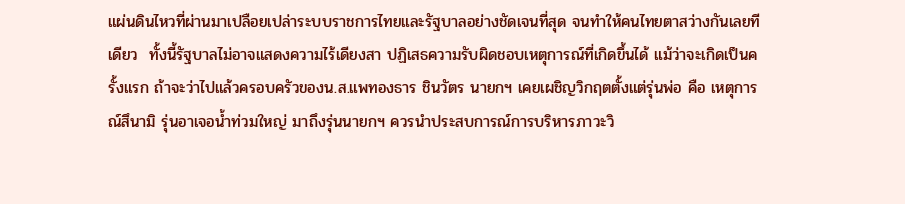แผ่นดินไหวที่ผ่านมาเปลือยเปล่าระบบราชการไทยและรัฐบาลอย่างชัดเจนที่สุด จนทำให้คนไทยตาสว่างกันเลยทีเดียว  ทั้งนี้รัฐบาลไม่อาจแสดงความไร้เดียงสา ปฏิเสธความรับผิดชอบเหตุการณ์ที่เกิดขึ้นได้ แม้ว่าจะเกิดเป็นครั้งแรก ถ้าจะว่าไปแล้วครอบครัวของน.ส.แพทองธาร ชินวัตร นายกฯ เคยเผชิญวิกฤตตั้งแต่รุ่นพ่อ คือ เหตุการณ์สึนามิ รุ่นอาเจอน้ำท่วมใหญ่ มาถึงรุ่นนายกฯ ควรนำประสบการณ์การบริหารภาวะวิ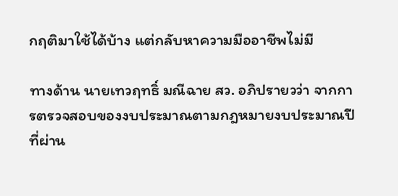กฤติมาใช้ได้บ้าง แต่กลับหาความมืออาชีพไม่มี

ทางด้าน นายเทวฤทธิ์ มณีฉาย สว. อภิปรายวว่า จากการตรวจสอบของงบประมาณตามกฎหมายงบประมาณปีที่ผ่าน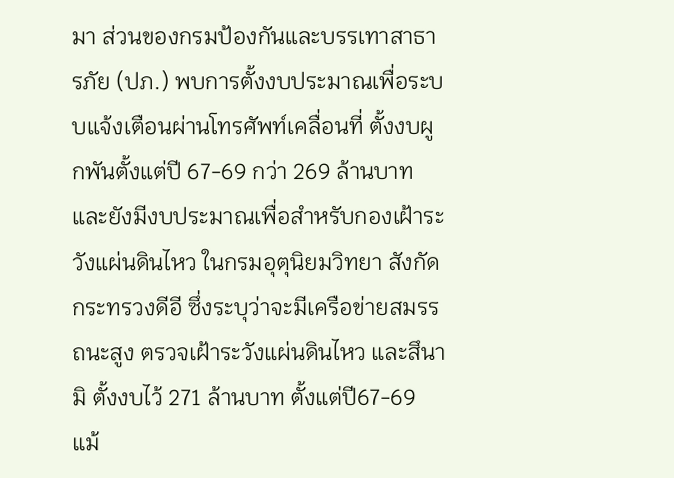มา ส่วนของกรมป้องกันและบรรเทาสาธารภัย (ปภ.) พบการตั้งงบประมาณเพื่อระบบแจ้งเตือนผ่านโทรศัพท์เคลื่อนที่ ตั้งงบผูกพันตั้งแต่ปี 67-69 กว่า 269 ล้านบาท และยังมีงบประมาณเพื่อสำหรับกองเฝ้าระวังแผ่นดินไหว ในกรมอุตุนิยมวิทยา สังกัดกระทรวงดีอี ซึ่งระบุว่าจะมีเครือข่ายสมรรถนะสูง ตรวจเฝ้าระวังแผ่นดินไหว และสึนามิ ตั้งงบไว้ 271 ล้านบาท ตั้งแต่ปี67-69 แม้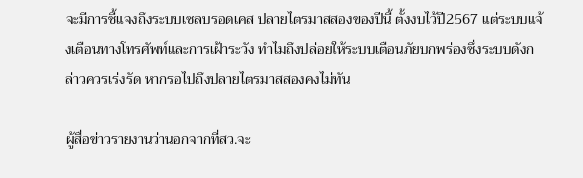จะมีการชี้แจงถึงระบบเซลบรอดเคส ปลายไตรมาสสองของปีนี้ ตั้งงบไว้ปี2567 แต่ระบบแจ้งเตือนทางโทรศัพท์และการเฝ้าระวัง ทำไมถึงปล่อยให้ระบบเตือนภัยบกพร่องซึ่งระบบดังกล่าวควรเร่งรัด หากรอไปถึงปลายไตรมาสสองคงไม่ทัน

ผู้สื่อข่าวรายงานว่านอกจากที่สว.จะ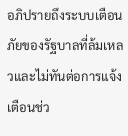อภิปรายถึงระบบเตือนภัยของรัฐบาลที่ล้มเหลวและไม่ทันต่อการแจ้งเตือนช่ว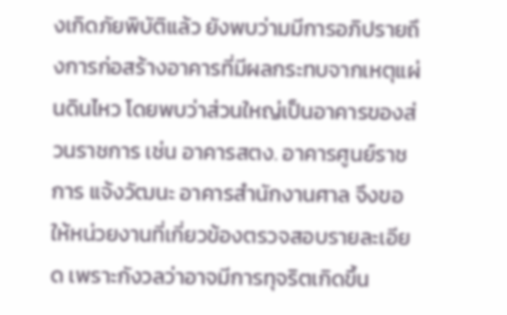งเกิดภัยพิบัติแล้ว ยังพบว่ามมีการอภิปรายถึงการก่อสร้างอาคารที่มีผลกระทบจากเหตุแผ่นดินไหว โดยพบว่าส่วนใหญ่เป็นอาคารของส่วนราชการ เช่น อาคารสตง. อาคารศูนย์ราชการ แจ้งวัฒนะ อาคารสำนักงานศาล จึงขอให้หน่วยงานที่เกี่ยวข้องตรวจสอบรายละเอียด เพราะกังวลว่าอาจมีการทุจริตเกิดขึ้น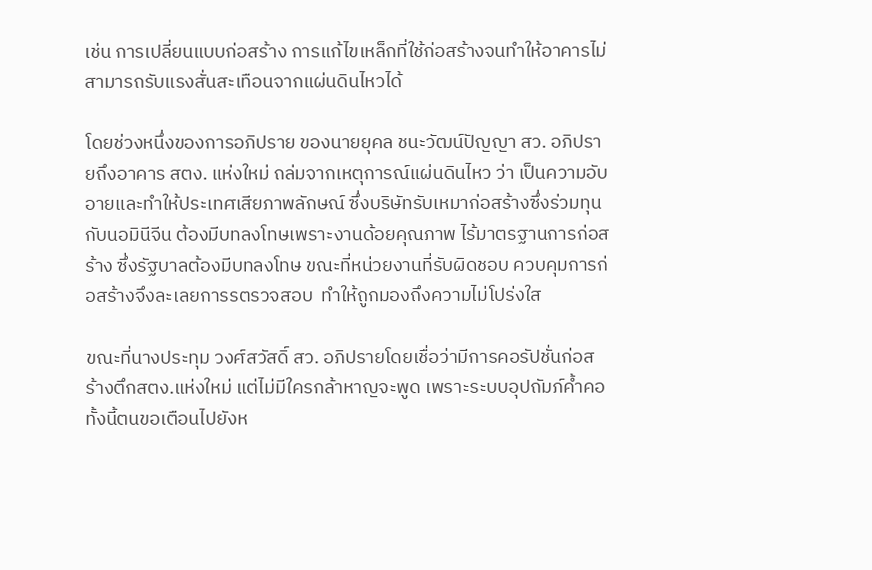เช่น การเปลี่ยนแบบก่อสร้าง การแก้ไขเหล็กที่ใช้ก่อสร้างจนทำให้อาคารไม่สามารถรับแรงสั่นสะเทือนจากแผ่นดินไหวได้

โดยช่วงหนึ่งของการอภิปราย ของนายยุคล ชนะวัฒน์ปัญญา สว. อภิปรายถึงอาคาร สตง. แห่งใหม่ ถล่มจากเหตุการณ์แผ่นดินไหว ว่า เป็นความอับอายและทำให้ประเทศเสียภาพลักษณ์ ซึ่งบริษัทรับเหมาก่อสร้างซึ่งร่วมทุนกับนอมินีจีน ต้องมีบทลงโทษเพราะงานด้อยคุณภาพ ไร้มาตรฐานการก่อสร้าง ซึ่งรัฐบาลต้องมีบทลงโทษ ขณะที่หน่วยงานที่รับผิดชอบ ควบคุมการก่อสร้างจึงละเลยการรตรวจสอบ  ทำให้ถูกมองถึงความไม่โปร่งใส

ขณะที่นางประทุม วงศ์สวัสดิ์ สว. อภิปรายโดยเชื่อว่ามีการคอรัปชั่นก่อสร้างตึกสตง.แห่งใหม่ แต่ไม่มีใครกล้าหาญจะพูด เพราะระบบอุปถัมภ์ค้ำคอ ทั้งนี้ตนขอเตือนไปยังห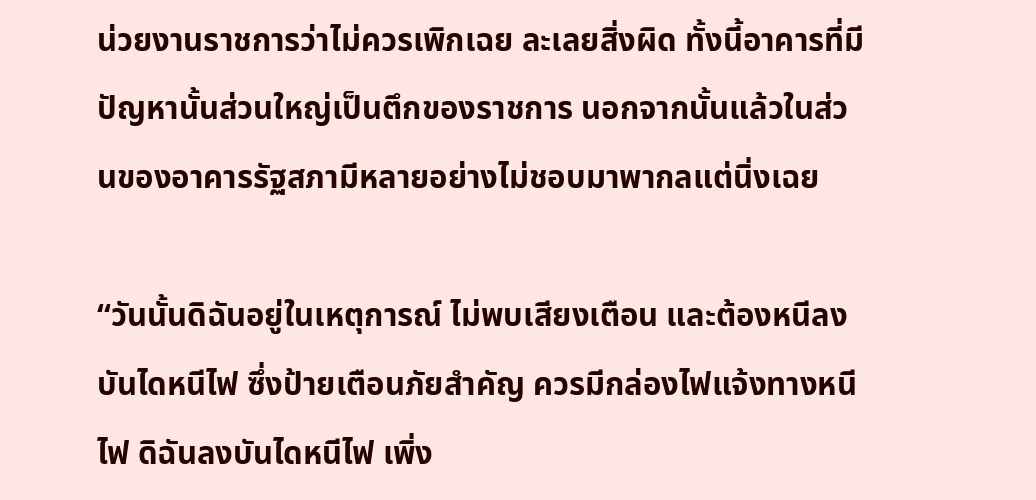น่วยงานราชการว่าไม่ควรเพิกเฉย ละเลยสิ่งผิด ทั้งนี้อาคารที่มีปัญหานั้นส่วนใหญ่เป็นตึกของราชการ นอกจากนั้นแล้วในส่วนของอาคารรัฐสภามีหลายอย่างไม่ชอบมาพากลแต่นิ่งเฉย

“วันนั้นดิฉันอยู่ในเหตุการณ์ ไม่พบเสียงเตือน และต้องหนีลงบันไดหนีไฟ ซึ่งป้ายเตือนภัยสำคัญ ควรมีกล่องไฟแจ้งทางหนีไฟ ดิฉันลงบันไดหนีไฟ เพิ่ง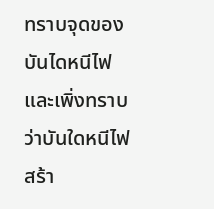ทราบจุดของบันไดหนีไฟ และเพิ่งทราบว่าบันใดหนีไฟสร้า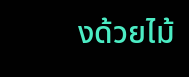งด้วยไม้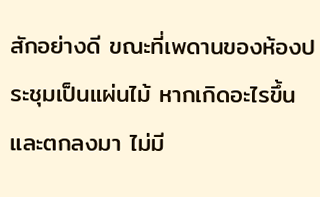สักอย่างดี ขณะที่เพดานของห้องประชุมเป็นแผ่นไม้ หากเกิดอะไรขึ้นและตกลงมา ไม่มี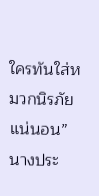ใครทันใส่หมวกนิรภัยแน่นอน” นางประ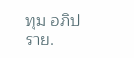ทุม อภิปราย.